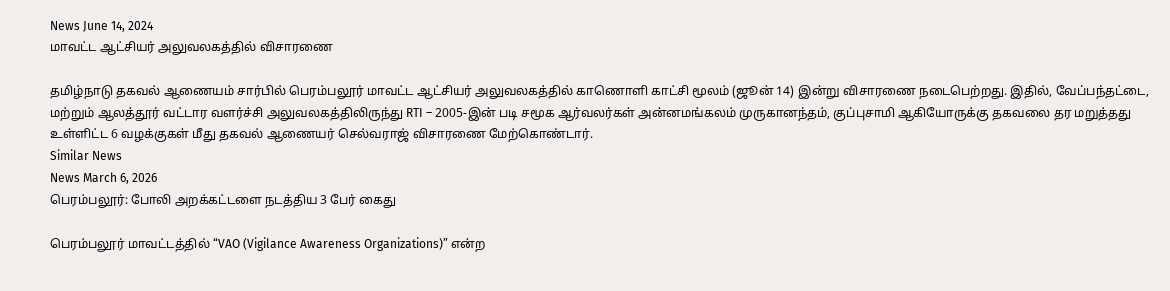News June 14, 2024
மாவட்ட ஆட்சியர் அலுவலகத்தில் விசாரணை

தமிழ்நாடு தகவல் ஆணையம் சார்பில் பெரம்பலூர் மாவட்ட ஆட்சியர் அலுவலகத்தில் காணொளி காட்சி மூலம் (ஜூன் 14) இன்று விசாரணை நடைபெற்றது. இதில், வேப்பந்தட்டை, மற்றும் ஆலத்தூர் வட்டார வளர்ச்சி அலுவலகத்திலிருந்து RTI – 2005-இன் படி சமூக ஆர்வலர்கள் அன்னமங்கலம் முருகானந்தம், குப்புசாமி ஆகியோருக்கு தகவலை தர மறுத்தது உள்ளிட்ட 6 வழக்குகள் மீது தகவல் ஆணையர் செல்வராஜ் விசாரணை மேற்கொண்டார்.
Similar News
News March 6, 2026
பெரம்பலூர்: போலி அறக்கட்டளை நடத்திய 3 பேர் கைது

பெரம்பலூர் மாவட்டத்தில் “VAO (Vigilance Awareness Organizations)” என்ற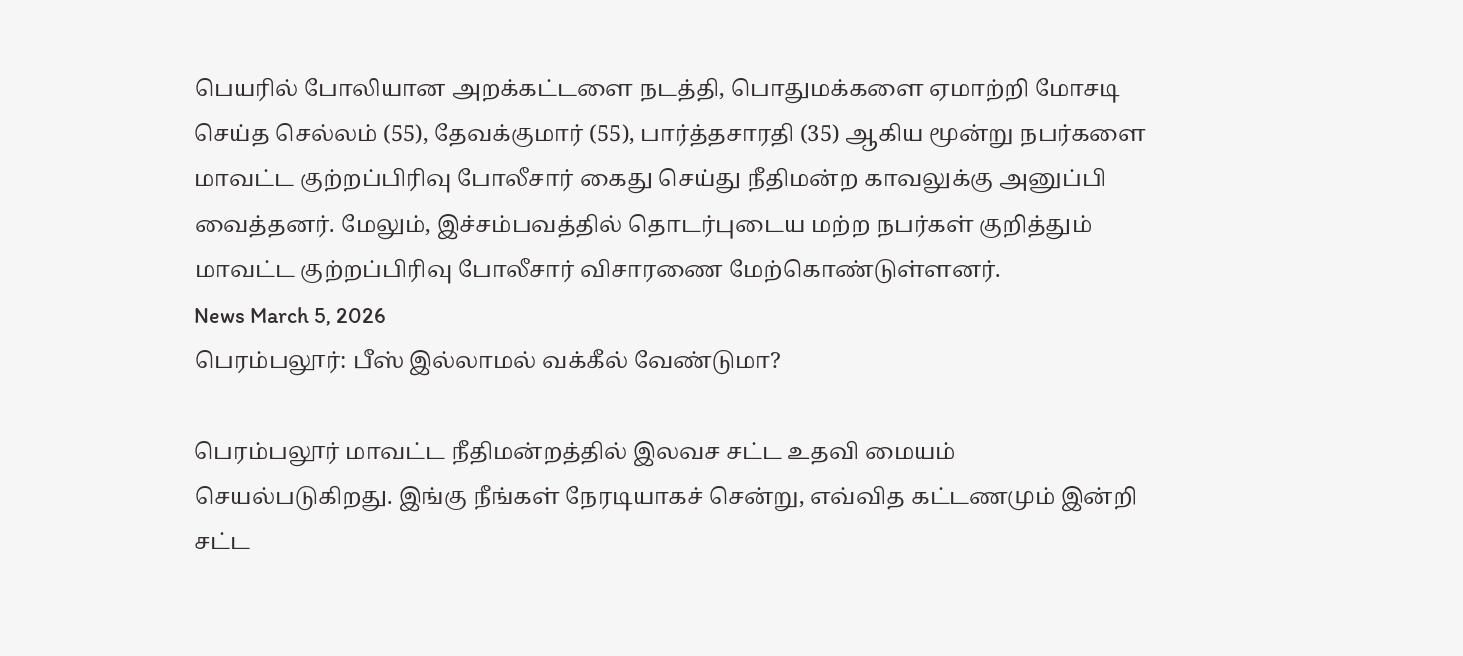பெயரில் போலியான அறக்கட்டளை நடத்தி, பொதுமக்களை ஏமாற்றி மோசடி செய்த செல்லம் (55), தேவக்குமார் (55), பார்த்தசாரதி (35) ஆகிய மூன்று நபர்களை மாவட்ட குற்றப்பிரிவு போலீசார் கைது செய்து நீதிமன்ற காவலுக்கு அனுப்பி வைத்தனர். மேலும், இச்சம்பவத்தில் தொடர்புடைய மற்ற நபர்கள் குறித்தும் மாவட்ட குற்றப்பிரிவு போலீசார் விசாரணை மேற்கொண்டுள்ளனர்.
News March 5, 2026
பெரம்பலூர்: பீஸ் இல்லாமல் வக்கீல் வேண்டுமா?

பெரம்பலூர் மாவட்ட நீதிமன்றத்தில் இலவச சட்ட உதவி மையம் செயல்படுகிறது. இங்கு நீங்கள் நேரடியாகச் சென்று, எவ்வித கட்டணமும் இன்றி சட்ட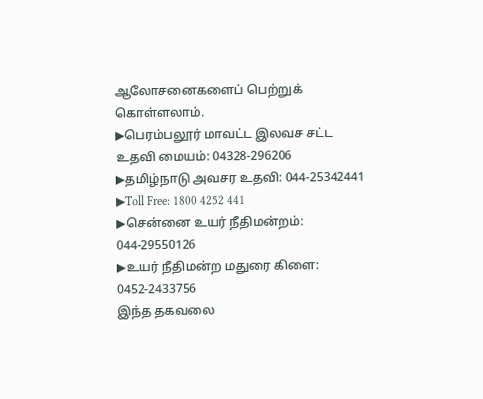ஆலோசனைகளைப் பெற்றுக் கொள்ளலாம்.
▶பெரம்பலூர் மாவட்ட இலவச சட்ட உதவி மையம்: 04328-296206
▶தமிழ்நாடு அவசர உதவி: 044-25342441
▶Toll Free: 1800 4252 441
▶சென்னை உயர் நீதிமன்றம்: 044-29550126
▶உயர் நீதிமன்ற மதுரை கிளை: 0452-2433756
இந்த தகவலை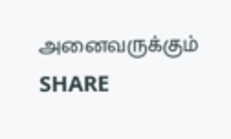அனைவருக்கும் SHARE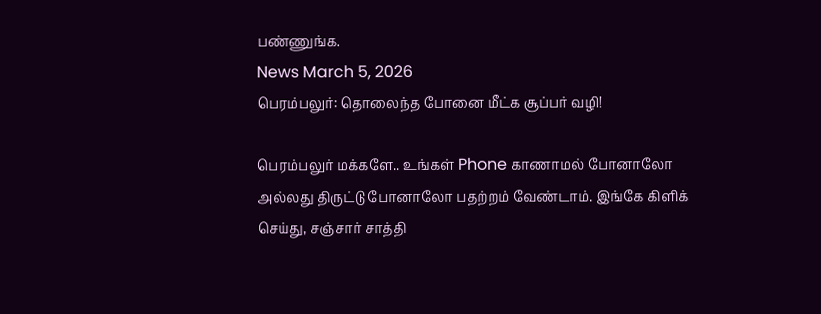பண்ணுங்க.
News March 5, 2026
பெரம்பலுர்: தொலைந்த போனை மீட்க சூப்பர் வழி!

பெரம்பலுர் மக்களே.. உங்கள் Phone காணாமல் போனாலோ அல்லது திருட்டு போனாலோ பதற்றம் வேண்டாம். இங்கே கிளிக் செய்து, சஞ்சார் சாத்தி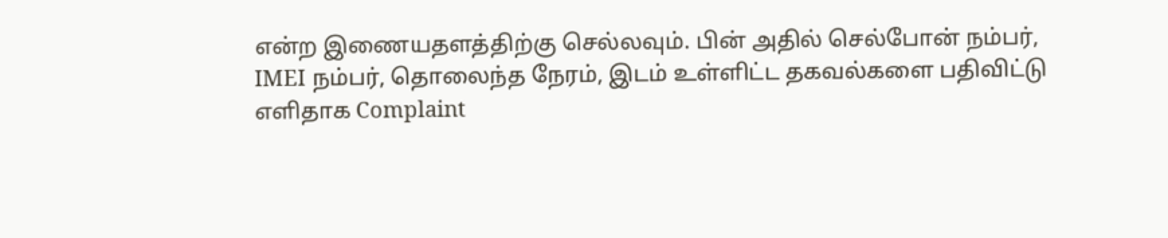என்ற இணையதளத்திற்கு செல்லவும். பின் அதில் செல்போன் நம்பர், IMEI நம்பர், தொலைந்த நேரம், இடம் உள்ளிட்ட தகவல்களை பதிவிட்டு எளிதாக Complaint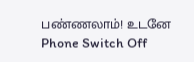பண்ணலாம்! உடனே Phone Switch Off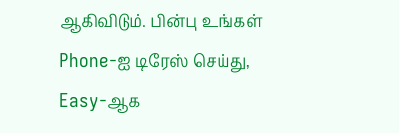ஆகிவிடும். பின்பு உங்கள் Phone-ஐ டிரேஸ் செய்து, Easy-ஆக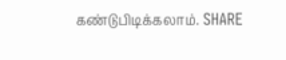கண்டுபிடிக்கலாம். SHARE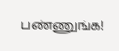பண்ணுங்க!